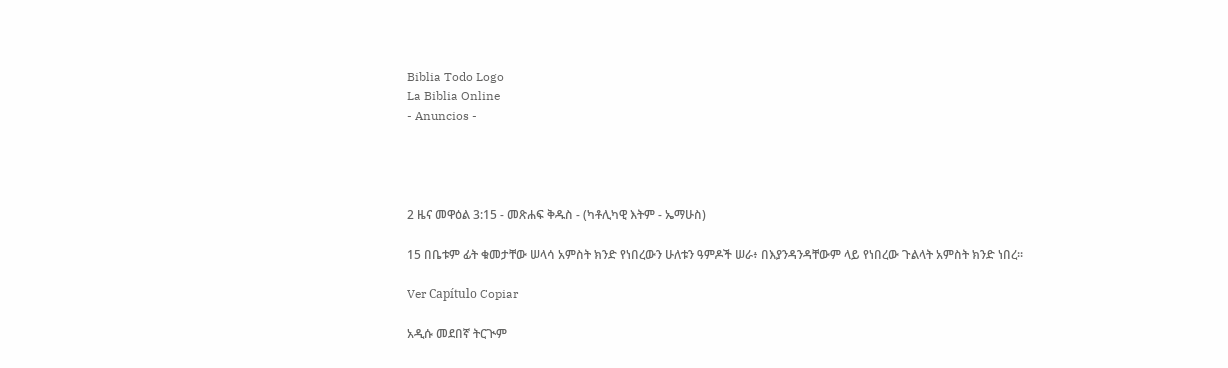Biblia Todo Logo
La Biblia Online
- Anuncios -




2 ዜና መዋዕል 3:15 - መጽሐፍ ቅዱስ - (ካቶሊካዊ እትም - ኤማሁስ)

15 በቤቱም ፊት ቁመታቸው ሠላሳ አምስት ክንድ የነበረውን ሁለቱን ዓምዶች ሠራ፥ በእያንዳንዳቸውም ላይ የነበረው ጉልላት አምስት ክንድ ነበረ።

Ver Capítulo Copiar

አዲሱ መደበኛ ትርጒም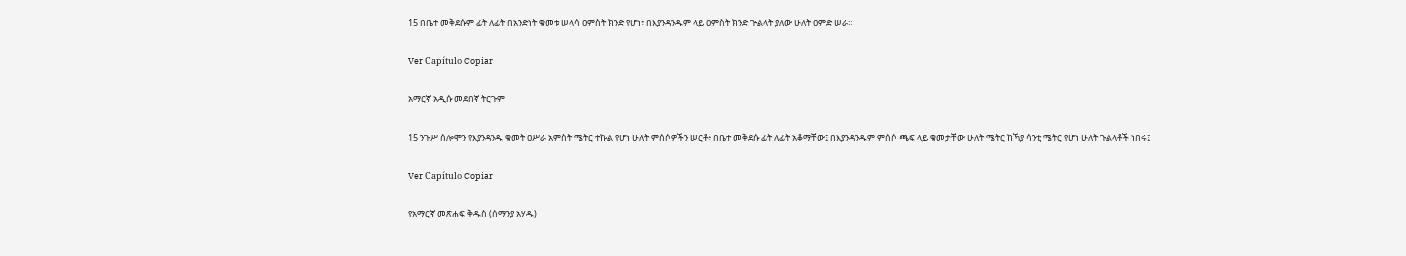15 በቤተ መቅደሱም ፊት ለፊት በአንድነት ቁመቱ ሠላሳ ዐምስት ክንድ የሆነ፣ በእያንዳንዱም ላይ ዐምስት ክንድ ጕልላት ያለው ሁለት ዐምድ ሠራ።

Ver Capítulo Copiar

አማርኛ አዲሱ መደበኛ ትርጉም

15 ንጉሥ ሰሎሞን የእያንዳንዱ ቁመት ዐሥራ አምስት ሜትር ተኩል የሆነ ሁለት ምሰሶዎችን ሠርቶ፥ በቤተ መቅደሱ ፊት ለፊት አቆማቸው፤ በእያንዳንዱም ምሰሶ ጫፍ ላይ ቁመታቸው ሁለት ሜትር ከኻያ ሳንቲ ሜትር የሆነ ሁለት ጉልላቶች ነበሩ፤

Ver Capítulo Copiar

የአማርኛ መጽሐፍ ቅዱስ (ሰማንያ አሃዱ)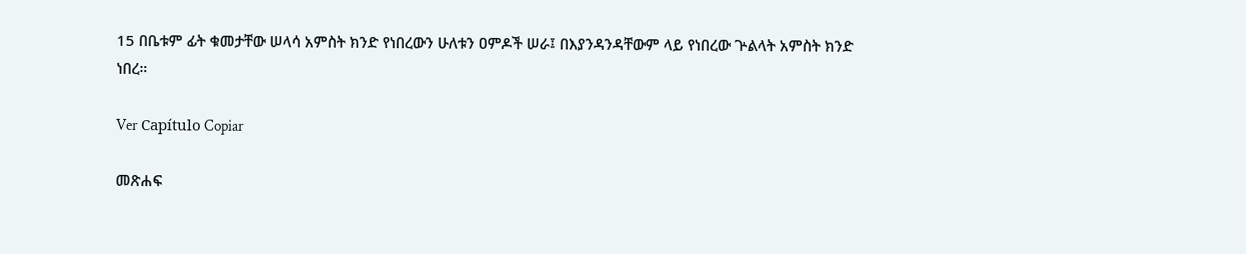15 በቤቱም ፊት ቁመታቸው ሠላሳ አምስት ክንድ የነበረውን ሁለቱን ዐምዶች ሠራ፤ በእያንዳንዳቸውም ላይ የነበረው ጕልላት አምስት ክንድ ነበረ።

Ver Capítulo Copiar

መጽሐፍ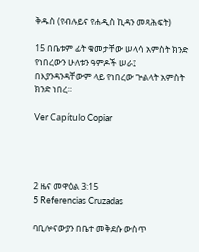ቅዱስ (የብሉይና የሐዲስ ኪዳን መጻሕፍት)

15 በቤቱም ፊት ቁመታቸው ሠላሳ አምስት ክንድ የነበረውን ሁለቱን ዓምዶች ሠራ፤ በእያንዳንዳቸውም ላይ የነበረው ጕልላት አምስት ክንድ ነበረ።

Ver Capítulo Copiar




2 ዜና መዋዕል 3:15
5 Referencias Cruzadas

ባቢሎናውያን በቤተ መቅደሱ ውስጥ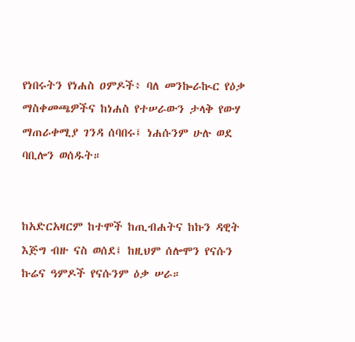የነበሩትን የነሐስ ዐምዶች፥ ባለ መንኰራኲር የዕቃ ማስቀመጫዎችና ከነሐስ የተሠራውን ታላቅ የውሃ ማጠራቀሚያ ገንዳ ሰባበሩ፤ ነሐሱንም ሁሉ ወደ ባቢሎን ወሰዱት።


ከአድርአዛርም ከተሞች ከጢብሐትና ከኩን ዳዊት እጅግ ብዙ ናስ ወሰደ፤ ከዚህም ሰሎሞን የናሱን ኩሬና ዓምዶች የናሱንም ዕቃ ሠራ።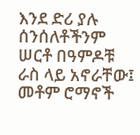እንደ ድሪ ያሉ ሰንሰለቶችንም ሠርቶ በዓምዶቹ ራስ ላይ አኖራቸው፤ መቶም ሮማኖች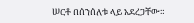ሠርቶ በሰንሰለቱ ላይ አደረጋቸው።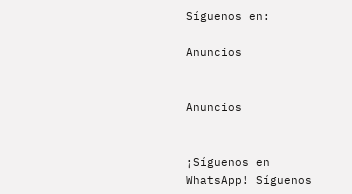Síguenos en:

Anuncios


Anuncios


¡Síguenos en WhatsApp! Síguenos